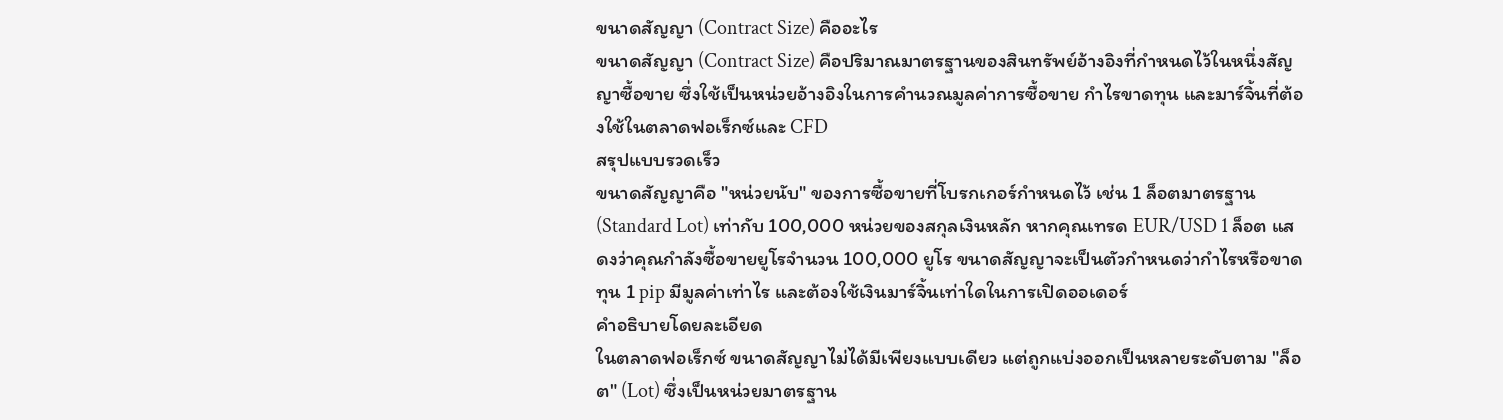ขนาดสัญญา (Contract Size) คืออะไร
ขนาดสัญญา (Contract Size) คือปริมาณมาตรฐานของสินทรัพย์อ้างอิงที่กำหนดไว้ในหนึ่งสัญญาซื้อขาย ซึ่งใช้เป็นหน่วยอ้างอิงในการคำนวณมูลค่าการซื้อขาย กำไรขาดทุน และมาร์จิ้นที่ต้องใช้ในตลาดฟอเร็กซ์และ CFD
สรุปแบบรวดเร็ว
ขนาดสัญญาคือ "หน่วยนับ" ของการซื้อขายที่โบรกเกอร์กำหนดไว้ เช่น 1 ล็อตมาตรฐาน (Standard Lot) เท่ากับ 100,000 หน่วยของสกุลเงินหลัก หากคุณเทรด EUR/USD 1 ล็อต แสดงว่าคุณกำลังซื้อขายยูโรจำนวน 100,000 ยูโร ขนาดสัญญาจะเป็นตัวกำหนดว่ากำไรหรือขาดทุน 1 pip มีมูลค่าเท่าไร และต้องใช้เงินมาร์จิ้นเท่าใดในการเปิดออเดอร์
คำอธิบายโดยละเอียด
ในตลาดฟอเร็กซ์ ขนาดสัญญาไม่ได้มีเพียงแบบเดียว แต่ถูกแบ่งออกเป็นหลายระดับตาม "ล็อต" (Lot) ซึ่งเป็นหน่วยมาตรฐาน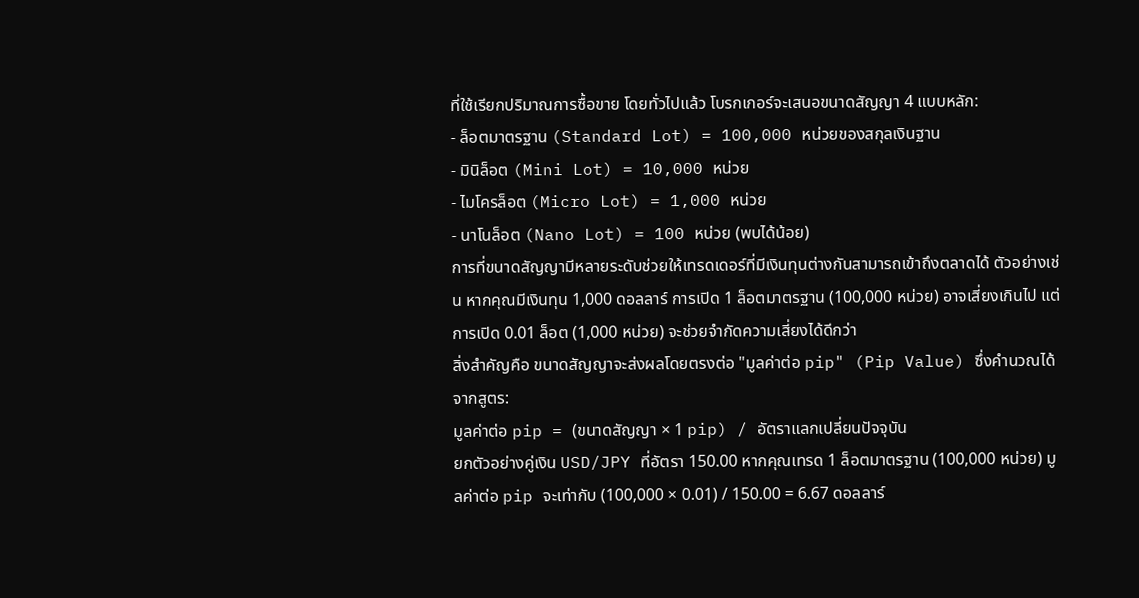ที่ใช้เรียกปริมาณการซื้อขาย โดยทั่วไปแล้ว โบรกเกอร์จะเสนอขนาดสัญญา 4 แบบหลัก:
- ล็อตมาตรฐาน (Standard Lot) = 100,000 หน่วยของสกุลเงินฐาน
- มินิล็อต (Mini Lot) = 10,000 หน่วย
- ไมโครล็อต (Micro Lot) = 1,000 หน่วย
- นาโนล็อต (Nano Lot) = 100 หน่วย (พบได้น้อย)
การที่ขนาดสัญญามีหลายระดับช่วยให้เทรดเดอร์ที่มีเงินทุนต่างกันสามารถเข้าถึงตลาดได้ ตัวอย่างเช่น หากคุณมีเงินทุน 1,000 ดอลลาร์ การเปิด 1 ล็อตมาตรฐาน (100,000 หน่วย) อาจเสี่ยงเกินไป แต่การเปิด 0.01 ล็อต (1,000 หน่วย) จะช่วยจำกัดความเสี่ยงได้ดีกว่า
สิ่งสำคัญคือ ขนาดสัญญาจะส่งผลโดยตรงต่อ "มูลค่าต่อ pip" (Pip Value) ซึ่งคำนวณได้จากสูตร:
มูลค่าต่อ pip = (ขนาดสัญญา × 1 pip) / อัตราแลกเปลี่ยนปัจจุบัน
ยกตัวอย่างคู่เงิน USD/JPY ที่อัตรา 150.00 หากคุณเทรด 1 ล็อตมาตรฐาน (100,000 หน่วย) มูลค่าต่อ pip จะเท่ากับ (100,000 × 0.01) / 150.00 = 6.67 ดอลลาร์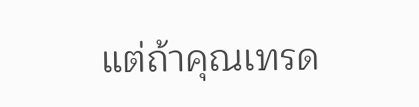แต่ถ้าคุณเทรด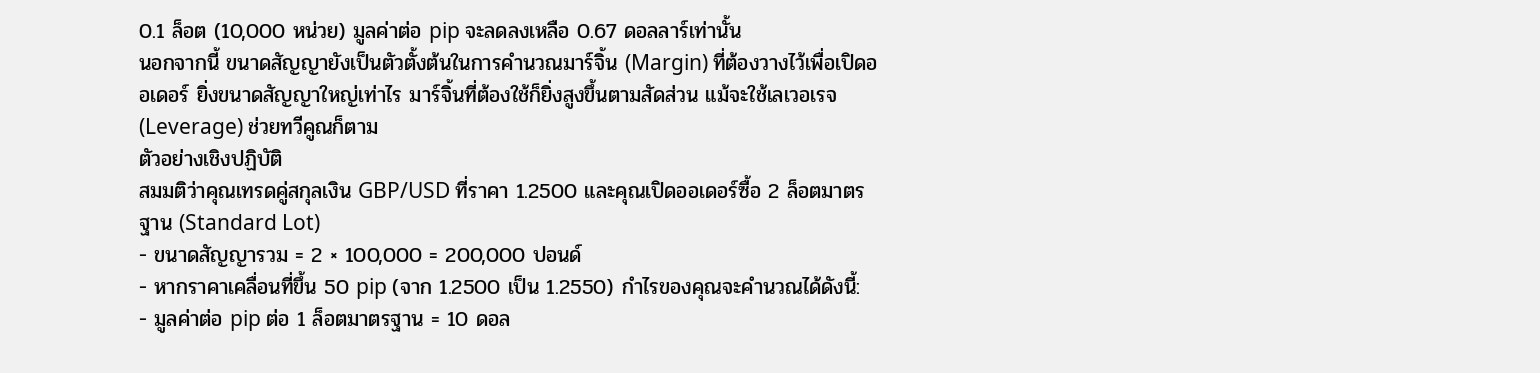0.1 ล็อต (10,000 หน่วย) มูลค่าต่อ pip จะลดลงเหลือ 0.67 ดอลลาร์เท่านั้น
นอกจากนี้ ขนาดสัญญายังเป็นตัวตั้งต้นในการคำนวณมาร์จิ้น (Margin) ที่ต้องวางไว้เพื่อเปิดออเดอร์ ยิ่งขนาดสัญญาใหญ่เท่าไร มาร์จิ้นที่ต้องใช้ก็ยิ่งสูงขึ้นตามสัดส่วน แม้จะใช้เลเวอเรจ (Leverage) ช่วยทวีคูณก็ตาม
ตัวอย่างเชิงปฏิบัติ
สมมติว่าคุณเทรดคู่สกุลเงิน GBP/USD ที่ราคา 1.2500 และคุณเปิดออเดอร์ซื้อ 2 ล็อตมาตรฐาน (Standard Lot)
- ขนาดสัญญารวม = 2 × 100,000 = 200,000 ปอนด์
- หากราคาเคลื่อนที่ขึ้น 50 pip (จาก 1.2500 เป็น 1.2550) กำไรของคุณจะคำนวณได้ดังนี้:
- มูลค่าต่อ pip ต่อ 1 ล็อตมาตรฐาน = 10 ดอล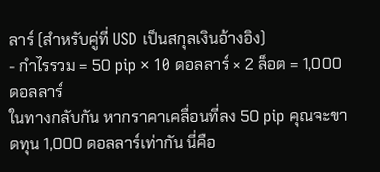ลาร์ (สำหรับคู่ที่ USD เป็นสกุลเงินอ้างอิง)
- กำไรรวม = 50 pip × 10 ดอลลาร์ × 2 ล็อต = 1,000 ดอลลาร์
ในทางกลับกัน หากราคาเคลื่อนที่ลง 50 pip คุณจะขาดทุน 1,000 ดอลลาร์เท่ากัน นี่คือ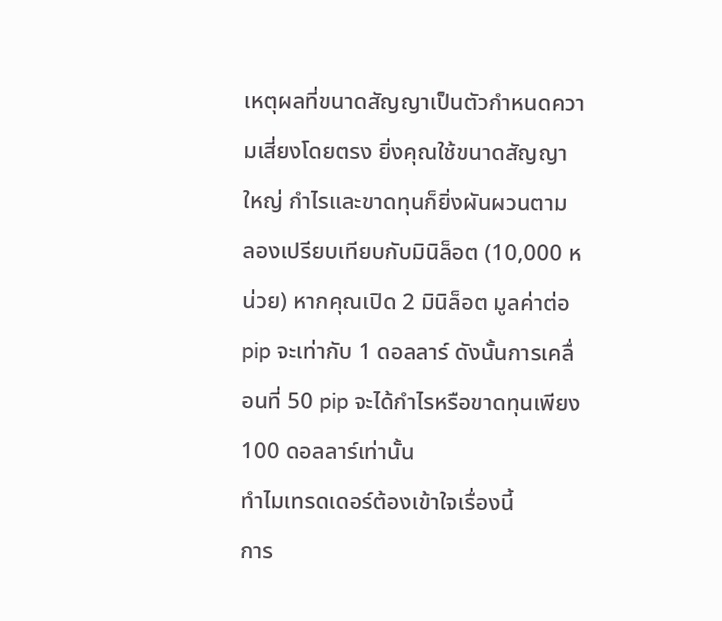เหตุผลที่ขนาดสัญญาเป็นตัวกำหนดความเสี่ยงโดยตรง ยิ่งคุณใช้ขนาดสัญญาใหญ่ กำไรและขาดทุนก็ยิ่งผันผวนตาม
ลองเปรียบเทียบกับมินิล็อต (10,000 หน่วย) หากคุณเปิด 2 มินิล็อต มูลค่าต่อ pip จะเท่ากับ 1 ดอลลาร์ ดังนั้นการเคลื่อนที่ 50 pip จะได้กำไรหรือขาดทุนเพียง 100 ดอลลาร์เท่านั้น
ทำไมเทรดเดอร์ต้องเข้าใจเรื่องนี้
การ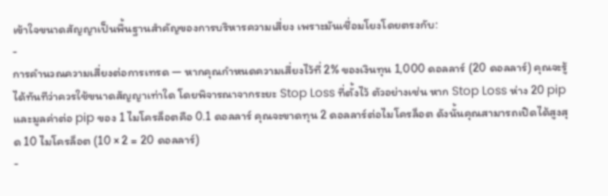เข้าใจขนาดสัญญาเป็นพื้นฐานสำคัญของการบริหารความเสี่ยง เพราะมันเชื่อมโยงโดยตรงกับ:
-
การคำนวณความเสี่ยงต่อการเทรด — หากคุณกำหนดความเสี่ยงไว้ที่ 2% ของเงินทุน 1,000 ดอลลาร์ (20 ดอลลาร์) คุณจะรู้ได้ทันทีว่าควรใช้ขนาดสัญญาเท่าใด โดยพิจารณาจากระยะ Stop Loss ที่ตั้งไว้ ตัวอย่างเช่น หาก Stop Loss ห่าง 20 pip และมูลค่าต่อ pip ของ 1 ไมโครล็อตคือ 0.1 ดอลลาร์ คุณจะขาดทุน 2 ดอลลาร์ต่อไมโครล็อต ดังนั้นคุณสามารถเปิดได้สูงสุด 10 ไมโครล็อต (10 × 2 = 20 ดอลลาร์)
-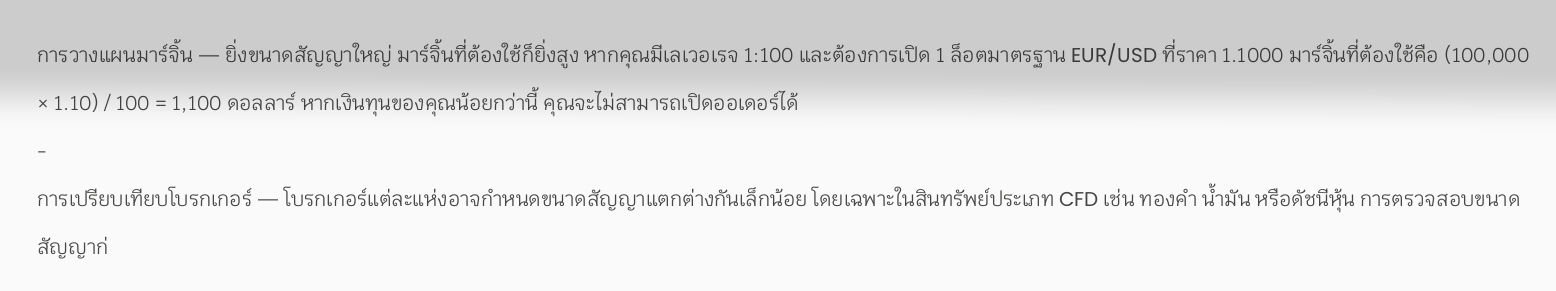การวางแผนมาร์จิ้น — ยิ่งขนาดสัญญาใหญ่ มาร์จิ้นที่ต้องใช้ก็ยิ่งสูง หากคุณมีเลเวอเรจ 1:100 และต้องการเปิด 1 ล็อตมาตรฐาน EUR/USD ที่ราคา 1.1000 มาร์จิ้นที่ต้องใช้คือ (100,000 × 1.10) / 100 = 1,100 ดอลลาร์ หากเงินทุนของคุณน้อยกว่านี้ คุณจะไม่สามารถเปิดออเดอร์ได้
-
การเปรียบเทียบโบรกเกอร์ — โบรกเกอร์แต่ละแห่งอาจกำหนดขนาดสัญญาแตกต่างกันเล็กน้อย โดยเฉพาะในสินทรัพย์ประเภท CFD เช่น ทองคำ น้ำมัน หรือดัชนีหุ้น การตรวจสอบขนาดสัญญาก่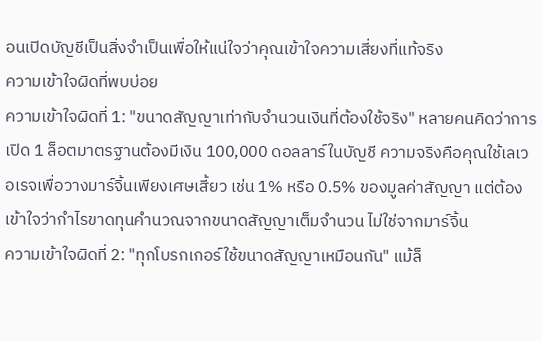อนเปิดบัญชีเป็นสิ่งจำเป็นเพื่อให้แน่ใจว่าคุณเข้าใจความเสี่ยงที่แท้จริง
ความเข้าใจผิดที่พบบ่อย
ความเข้าใจผิดที่ 1: "ขนาดสัญญาเท่ากับจำนวนเงินที่ต้องใช้จริง" หลายคนคิดว่าการเปิด 1 ล็อตมาตรฐานต้องมีเงิน 100,000 ดอลลาร์ในบัญชี ความจริงคือคุณใช้เลเวอเรจเพื่อวางมาร์จิ้นเพียงเศษเสี้ยว เช่น 1% หรือ 0.5% ของมูลค่าสัญญา แต่ต้องเข้าใจว่ากำไรขาดทุนคำนวณจากขนาดสัญญาเต็มจำนวน ไม่ใช่จากมาร์จิ้น
ความเข้าใจผิดที่ 2: "ทุกโบรกเกอร์ใช้ขนาดสัญญาเหมือนกัน" แม้ล็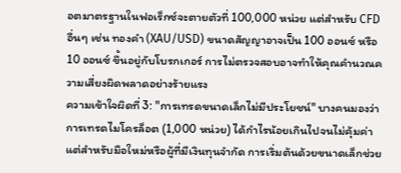อตมาตรฐานในฟอเร็กซ์จะตายตัวที่ 100,000 หน่วย แต่สำหรับ CFD อื่นๆ เช่น ทองคำ (XAU/USD) ขนาดสัญญาอาจเป็น 100 ออนซ์ หรือ 10 ออนซ์ ขึ้นอยู่กับโบรกเกอร์ การไม่ตรวจสอบอาจทำให้คุณคำนวณความเสี่ยงผิดพลาดอย่างร้ายแรง
ความเข้าใจผิดที่ 3: "การเทรดขนาดเล็กไม่มีประโยชน์" บางคนมองว่าการเทรดไมโครล็อต (1,000 หน่วย) ได้กำไรน้อยเกินไปจนไม่คุ้มค่า แต่สำหรับมือใหม่หรือผู้ที่มีเงินทุนจำกัด การเริ่มต้นด้วยขนาดเล็กช่วย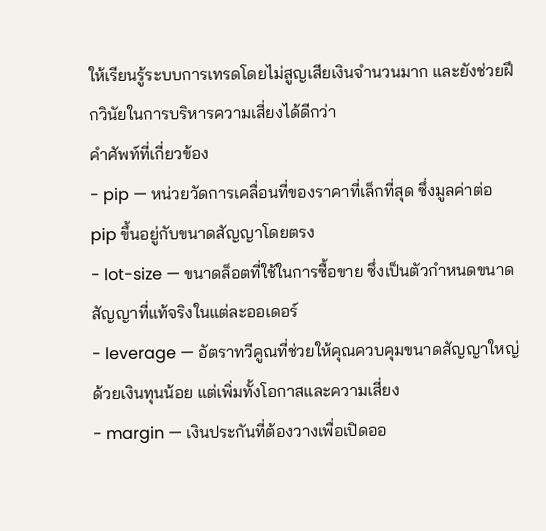ให้เรียนรู้ระบบการเทรดโดยไม่สูญเสียเงินจำนวนมาก และยังช่วยฝึกวินัยในการบริหารความเสี่ยงได้ดีกว่า
คำศัพท์ที่เกี่ยวข้อง
- pip — หน่วยวัดการเคลื่อนที่ของราคาที่เล็กที่สุด ซึ่งมูลค่าต่อ pip ขึ้นอยู่กับขนาดสัญญาโดยตรง
- lot-size — ขนาดล็อตที่ใช้ในการซื้อขาย ซึ่งเป็นตัวกำหนดขนาดสัญญาที่แท้จริงในแต่ละออเดอร์
- leverage — อัตราทวีคูณที่ช่วยให้คุณควบคุมขนาดสัญญาใหญ่ด้วยเงินทุนน้อย แต่เพิ่มทั้งโอกาสและความเสี่ยง
- margin — เงินประกันที่ต้องวางเพื่อเปิดออ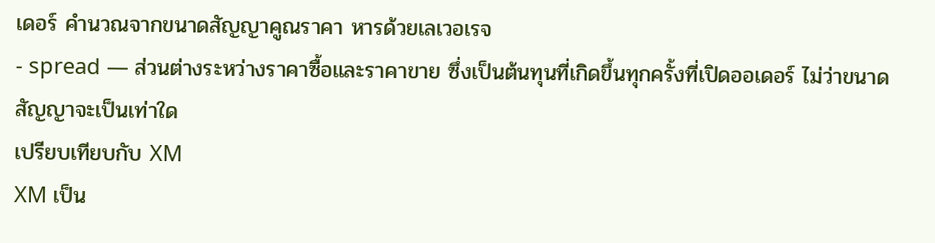เดอร์ คำนวณจากขนาดสัญญาคูณราคา หารด้วยเลเวอเรจ
- spread — ส่วนต่างระหว่างราคาซื้อและราคาขาย ซึ่งเป็นต้นทุนที่เกิดขึ้นทุกครั้งที่เปิดออเดอร์ ไม่ว่าขนาดสัญญาจะเป็นเท่าใด
เปรียบเทียบกับ XM
XM เป็น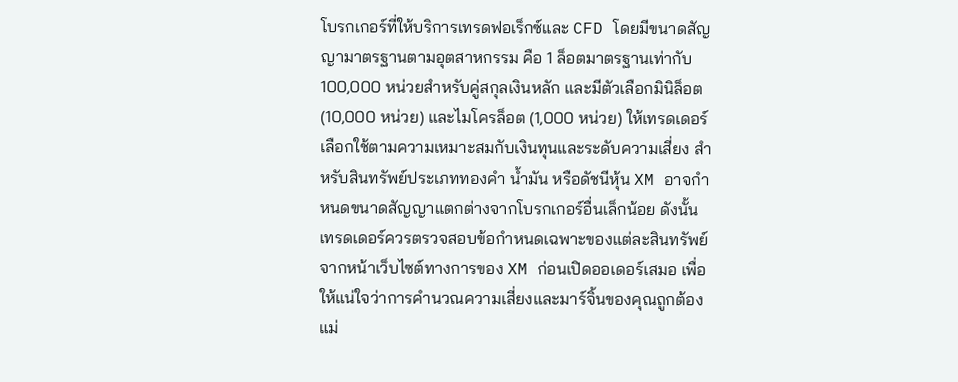โบรกเกอร์ที่ให้บริการเทรดฟอเร็กซ์และ CFD โดยมีขนาดสัญญามาตรฐานตามอุตสาหกรรม คือ 1 ล็อตมาตรฐานเท่ากับ 100,000 หน่วยสำหรับคู่สกุลเงินหลัก และมีตัวเลือกมินิล็อต (10,000 หน่วย) และไมโครล็อต (1,000 หน่วย) ให้เทรดเดอร์เลือกใช้ตามความเหมาะสมกับเงินทุนและระดับความเสี่ยง สำหรับสินทรัพย์ประเภททองคำ น้ำมัน หรือดัชนีหุ้น XM อาจกำหนดขนาดสัญญาแตกต่างจากโบรกเกอร์อื่นเล็กน้อย ดังนั้นเทรดเดอร์ควรตรวจสอบข้อกำหนดเฉพาะของแต่ละสินทรัพย์จากหน้าเว็บไซต์ทางการของ XM ก่อนเปิดออเดอร์เสมอ เพื่อให้แน่ใจว่าการคำนวณความเสี่ยงและมาร์จิ้นของคุณถูกต้องแม่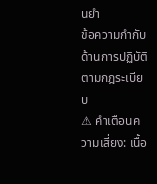นยำ
ข้อความกำกับด้านการปฏิบัติตามกฎระเบียบ
⚠ คำเตือนความเสี่ยง: เนื้อ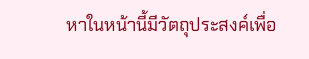หาในหน้านี้มีวัตถุประสงค์เพื่อ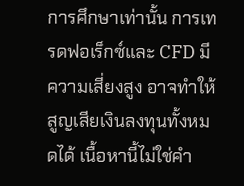การศึกษาเท่านั้น การเทรดฟอเร็กซ์และ CFD มีความเสี่ยงสูง อาจทำให้สูญเสียเงินลงทุนทั้งหมดได้ เนื้อหานี้ไม่ใช่คำ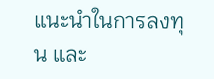แนะนำในการลงทุน และ